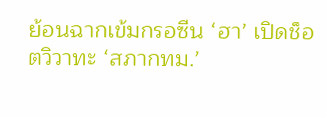ย้อนฉากเข้มกรอซีน ‘ฮา’ เปิดช็อตวิวาทะ ‘สภากทม.’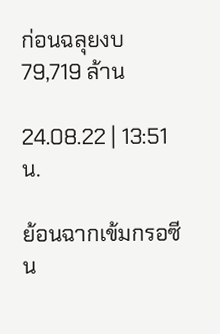ก่อนฉลุยงบ 79,719 ล้าน

24.08.22 | 13:51 น.

ย้อนฉากเข้มกรอซีน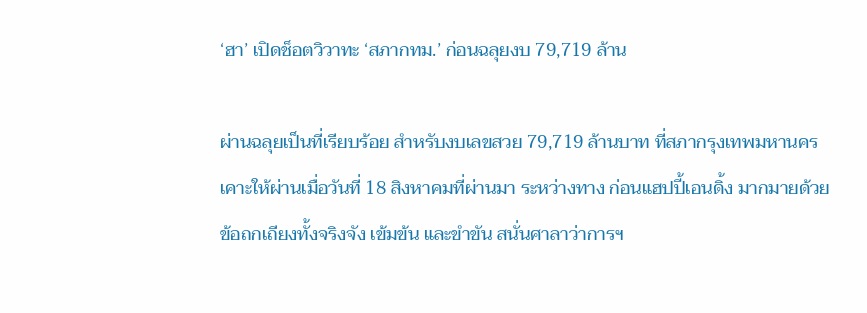‘ฮา’ เปิดช็อตวิวาทะ ‘สภากทม.’ ก่อนฉลุยงบ 79,719 ล้าน

ผ่านฉลุยเป็นที่เรียบร้อย สำหรับงบเลขสวย 79,719 ล้านบาท ที่สภากรุงเทพมหานครเคาะให้ผ่านเมื่อวันที่ 18 สิงหาคมที่ผ่านมา ระหว่างทาง ก่อนแฮปปี้เอนดิ้ง มากมายด้วยข้อถกเถียงทั้งจริงจัง เข้มข้น และขำขัน สนั่นศาลาว่าการฯ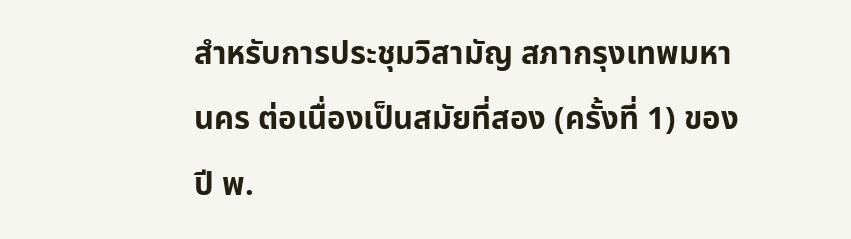สำหรับการประชุมวิสามัญ สภากรุงเทพมหานคร ต่อเนื่องเป็นสมัยที่สอง (ครั้งที่ 1) ของปี พ.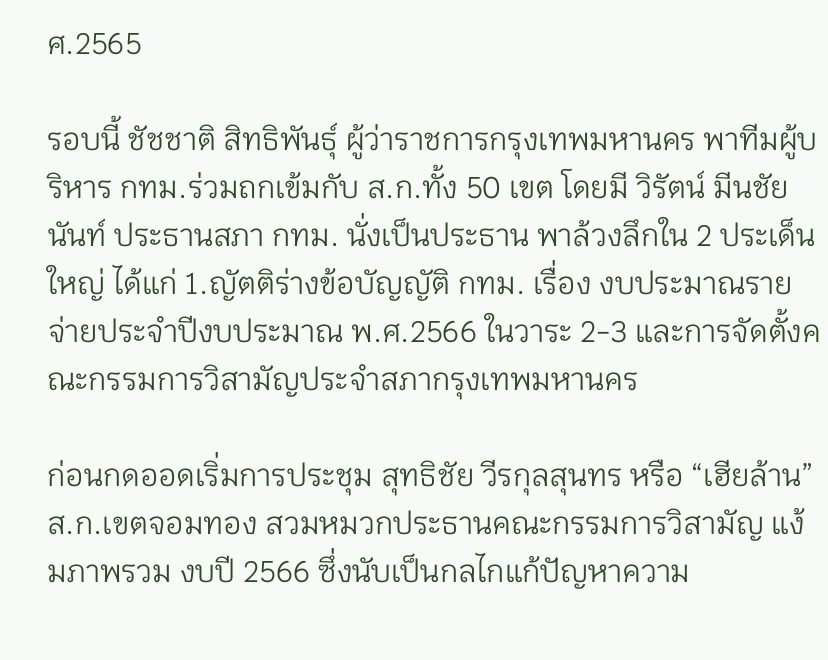ศ.2565

รอบนี้ ชัชชาติ สิทธิพันธุ์ ผู้ว่าราชการกรุงเทพมหานคร พาทีมผู้บริหาร กทม.ร่วมถกเข้มกับ ส.ก.ทั้ง 50 เขต โดยมี วิรัตน์ มีนชัยนันท์ ประธานสภา กทม. นั่งเป็นประธาน พาล้วงลึกใน 2 ประเด็นใหญ่ ได้แก่ 1.ญัตติร่างข้อบัญญัติ กทม. เรื่อง งบประมาณรายจ่ายประจำปีงบประมาณ พ.ศ.2566 ในวาระ 2-3 และการจัดตั้งคณะกรรมการวิสามัญประจำสภากรุงเทพมหานคร

ก่อนกดออดเริ่มการประชุม สุทธิชัย วีรกุลสุนทร หรือ “เฮียล้าน” ส.ก.เขตจอมทอง สวมหมวกประธานคณะกรรมการวิสามัญ แง้มภาพรวม งบปี 2566 ซึ่งนับเป็นกลไกแก้ปัญหาความ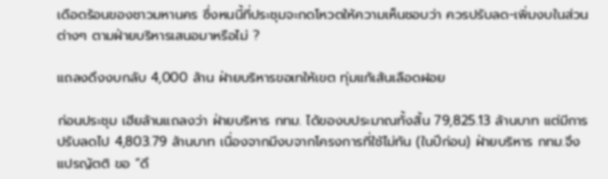เดือดร้อนของชาวมหานคร ซึ่งหนนี้ที่ประชุมจะกดโหวตให้ความเห็นชอบว่า ควรปรับลด-เพิ่มงบในส่วนต่างๆ ตามฝ่ายบริหารเสนอมาหรือไม่ ?

แถลงดึงงบกลับ 4,000 ล้าน ฝ่ายบริหารขอเทให้เขต ทุ่มแก้เส้นเลือดฝอย

ก่อนประชุม เฮียล้านแถลงว่า ฝ่ายบริหาร กทม. ได้ของบประมาณทั้งสิ้น 79,825.13 ล้านบาท แต่มีการปรับลดไป 4,803.79 ล้านบาท เนื่องจากมีงบจากโครงการที่ใช้ไม่ทัน (ในปีก่อน) ฝ่ายบริหาร กทม.จึงแปรญัตติ ขอ “ดึ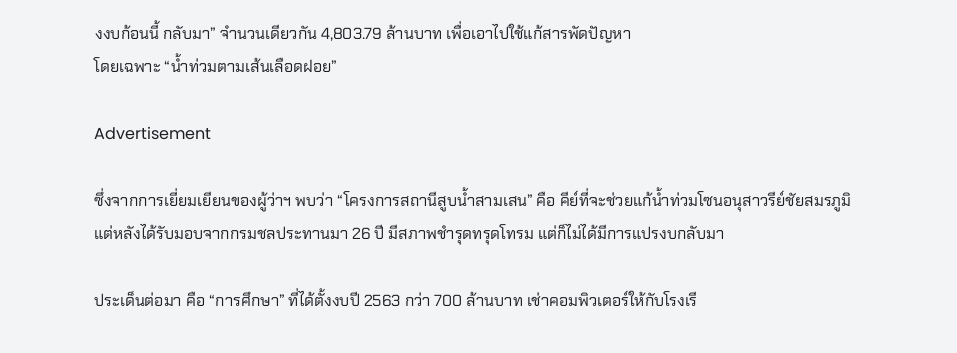งงบก้อนนี้ กลับมา” จำนวนเดียวกัน 4,803.79 ล้านบาท เพื่อเอาไปใช้แก้สารพัดปัญหา
โดยเฉพาะ “น้ำท่วมตามเส้นเลือดฝอย”

Advertisement

ซึ่งจากการเยี่ยมเยียนของผู้ว่าฯ พบว่า “โครงการสถานีสูบน้ำสามเสน” คือ คีย์ที่จะช่วยแก้น้ำท่วมโซนอนุสาวรีย์ชัยสมรภูมิ แต่หลังได้รับมอบจากกรมชลประทานมา 26 ปี มีสภาพชำรุดทรุดโทรม แต่ก็ไม่ได้มีการแปรงบกลับมา

ประเด็นต่อมา คือ “การศึกษา” ที่ได้ตั้งงบปี 2563 กว่า 700 ล้านบาท เช่าคอมพิวเตอร์ให้กับโรงเรี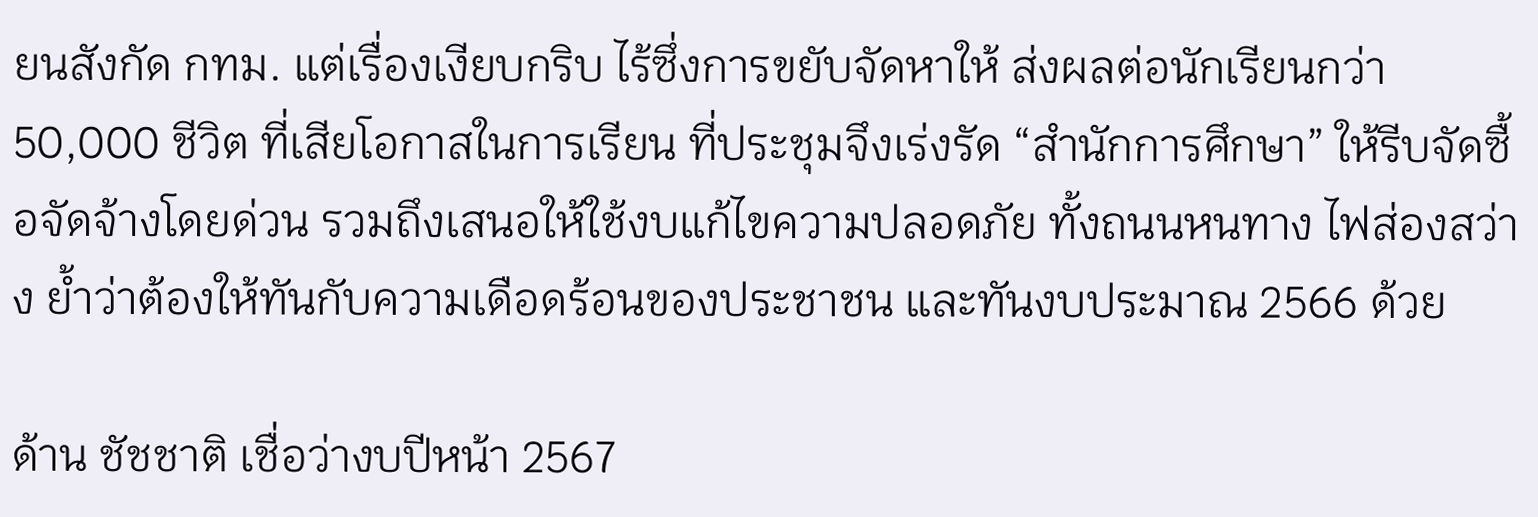ยนสังกัด กทม. แต่เรื่องเงียบกริบ ไร้ซึ่งการขยับจัดหาให้ ส่งผลต่อนักเรียนกว่า 50,000 ชีวิต ที่เสียโอกาสในการเรียน ที่ประชุมจึงเร่งรัด “สำนักการศึกษา” ให้รีบจัดซื้อจัดจ้างโดยด่วน รวมถึงเสนอให้ใช้งบแก้ไขความปลอดภัย ทั้งถนนหนทาง ไฟส่องสว่าง ย้ำว่าต้องให้ทันกับความเดือดร้อนของประชาชน และทันงบประมาณ 2566 ด้วย

ด้าน ชัชชาติ เชื่อว่างบปีหน้า 2567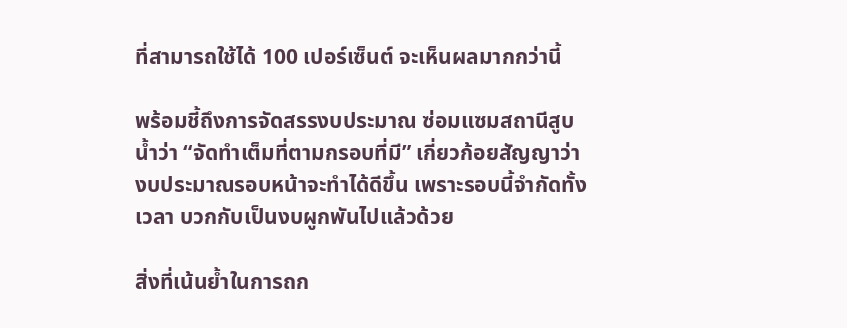ที่สามารถใช้ได้ 100 เปอร์เซ็นต์ จะเห็นผลมากกว่านี้

พร้อมชี้ถึงการจัดสรรงบประมาณ ซ่อมแซมสถานีสูบน้ำว่า “จัดทำเต็มที่ตามกรอบที่มี” เกี่ยวก้อยสัญญาว่า งบประมาณรอบหน้าจะทำได้ดีขึ้น เพราะรอบนี้จำกัดทั้งเวลา บวกกับเป็นงบผูกพันไปแล้วด้วย

สิ่งที่เน้นย้ำในการถก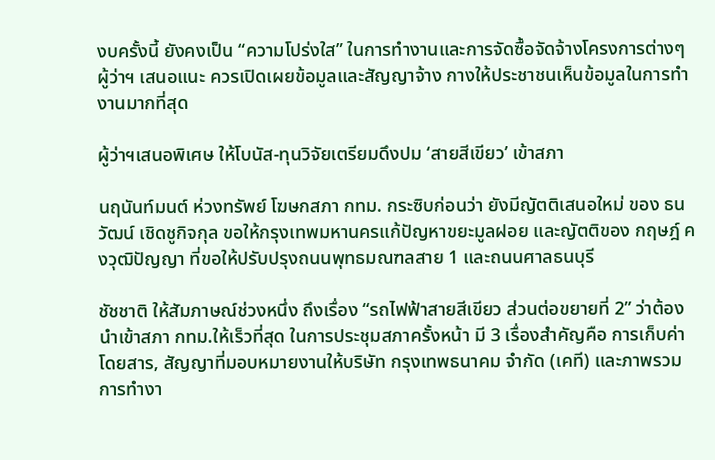งบครั้งนี้ ยังคงเป็น “ความโปร่งใส” ในการทำงานและการจัดซื้อจัดจ้างโครงการต่างๆ ผู้ว่าฯ เสนอแนะ ควรเปิดเผยข้อมูลและสัญญาจ้าง กางให้ประชาชนเห็นข้อมูลในการทำงานมากที่สุด

ผู้ว่าฯเสนอพิเศษ ให้โบนัส-ทุนวิจัยเตรียมดึงปม ‘สายสีเขียว’ เข้าสภา

นฤนันท์มนต์ ห่วงทรัพย์ โฆษกสภา กทม. กระซิบก่อนว่า ยังมีญัตติเสนอใหม่ ของ ธนวัฒน์ เชิดชูกิจกุล ขอให้กรุงเทพมหานครแก้ปัญหาขยะมูลฝอย และญัตติของ กฤษฎ์ คงวุฒิปัญญา ที่ขอให้ปรับปรุงถนนพุทธมณฑลสาย 1 และถนนศาลธนบุรี

ชัชชาติ ให้สัมภาษณ์ช่วงหนึ่ง ถึงเรื่อง “รถไฟฟ้าสายสีเขียว ส่วนต่อขยายที่ 2” ว่าต้องนำเข้าสภา กทม.ให้เร็วที่สุด ในการประชุมสภาครั้งหน้า มี 3 เรื่องสำคัญคือ การเก็บค่าโดยสาร, สัญญาที่มอบหมายงานให้บริษัท กรุงเทพธนาคม จำกัด (เคที) และภาพรวมการทำงา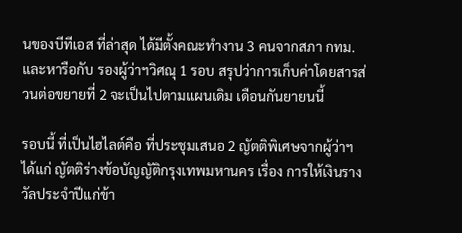นของบีทีเอส ที่ล่าสุด ได้มีตั้งคณะทำงาน 3 คนจากสภา กทม. และหารือกับ รองผู้ว่าฯวิศณุ 1 รอบ สรุปว่าการเก็บค่าโดยสารส่วนต่อขยายที่ 2 จะเป็นไปตามแผนเดิม เดือนกันยายนนี้

รอบนี้ ที่เป็นไฮไลต์คือ ที่ประชุมเสนอ 2 ญัตติพิเศษจากผู้ว่าฯ ได้แก่ ญัตติร่างข้อบัญญัติกรุงเทพมหานคร เรื่อง การให้เงินรางวัลประจำปีแก่ข้า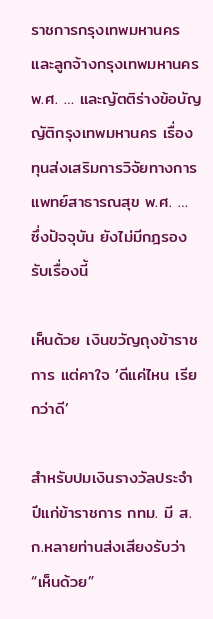ราชการกรุงเทพมหานครและลูกจ้างกรุงเทพมหานคร พ.ศ. … และญัตติร่างข้อบัญญัติกรุงเทพมหานคร เรื่อง ทุนส่งเสริมการวิจัยทางการแพทย์สาธารณสุข พ.ศ. … ซึ่งปัจจุบัน ยังไม่มีกฎรองรับเรื่องนี้

เห็นด้วย เงินขวัญถุงข้าราชการ แต่คาใจ ‘ดีแค่ไหน เรียกว่าดี’

สำหรับปมเงินรางวัลประจำปีแก่ข้าราชการ กทม. มี ส.ก.หลายท่านส่งเสียงรับว่า “เห็นด้วย”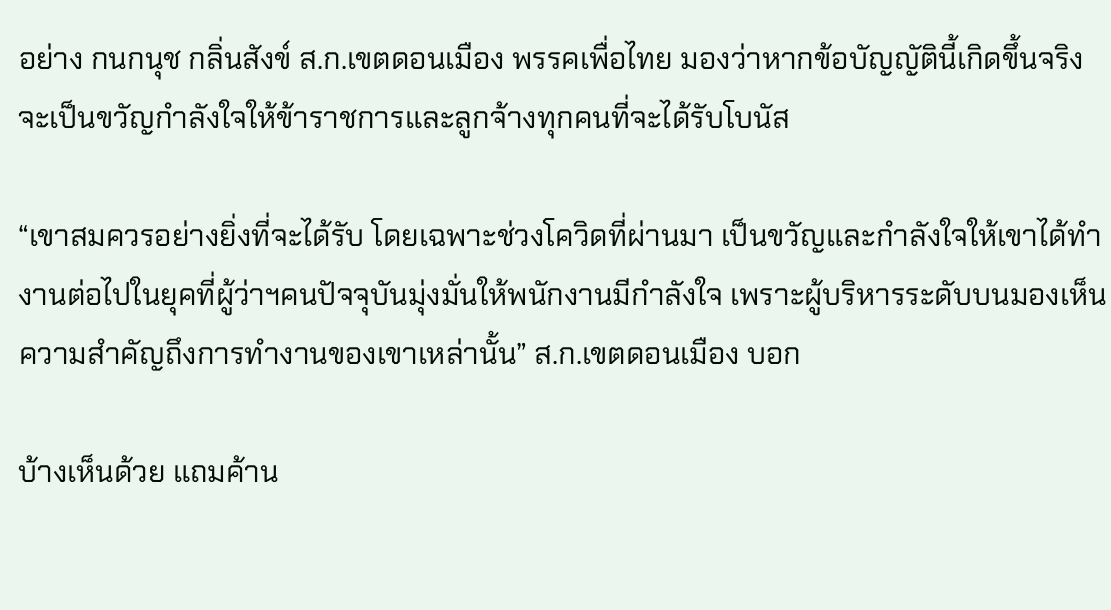อย่าง กนกนุช กลิ่นสังข์ ส.ก.เขตดอนเมือง พรรคเพื่อไทย มองว่าหากข้อบัญญัตินี้เกิดขึ้นจริง จะเป็นขวัญกำลังใจให้ข้าราชการและลูกจ้างทุกคนที่จะได้รับโบนัส

“เขาสมควรอย่างยิ่งที่จะได้รับ โดยเฉพาะช่วงโควิดที่ผ่านมา เป็นขวัญและกำลังใจให้เขาได้ทำงานต่อไปในยุคที่ผู้ว่าฯคนปัจจุบันมุ่งมั่นให้พนักงานมีกำลังใจ เพราะผู้บริหารระดับบนมองเห็นความสำคัญถึงการทำงานของเขาเหล่านั้น” ส.ก.เขตดอนเมือง บอก

บ้างเห็นด้วย แถมค้าน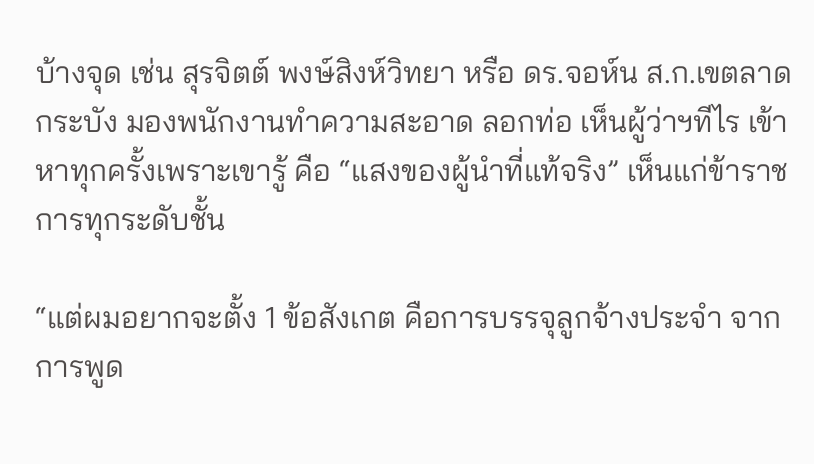บ้างจุด เช่น สุรจิตต์ พงษ์สิงห์วิทยา หรือ ดร.จอห์น ส.ก.เขตลาดกระบัง มองพนักงานทำความสะอาด ลอกท่อ เห็นผู้ว่าฯทีไร เข้าหาทุกครั้งเพราะเขารู้ คือ “แสงของผู้นำที่แท้จริง” เห็นแก่ข้าราชการทุกระดับชั้น

“แต่ผมอยากจะตั้ง 1 ข้อสังเกต คือการบรรจุลูกจ้างประจำ จากการพูด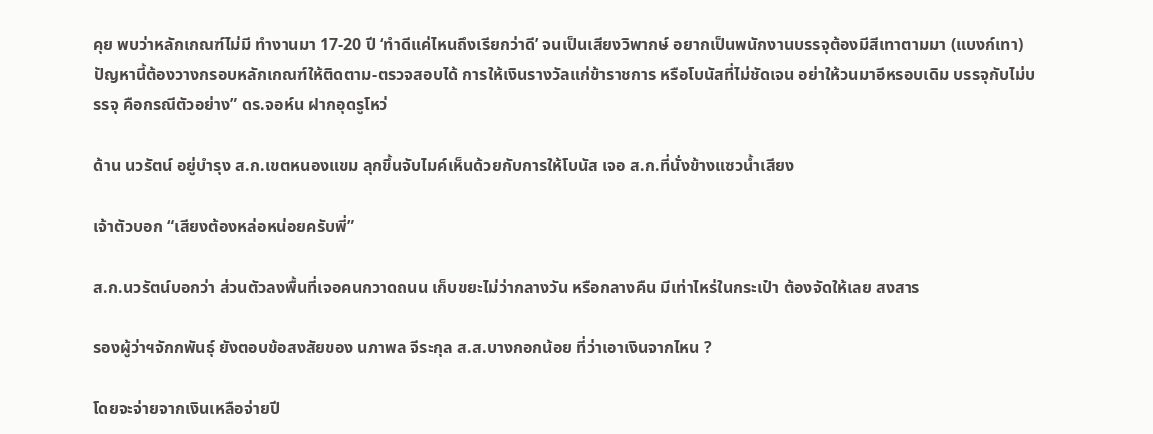คุย พบว่าหลักเกณฑ์ไม่มี ทำงานมา 17-20 ปี ‘ทำดีแค่ไหนถึงเรียกว่าดี’ จนเป็นเสียงวิพากษ์ อยากเป็นพนักงานบรรจุต้องมีสีเทาตามมา (แบงก์เทา) ปัญหานี้ต้องวางกรอบหลักเกณฑ์ให้ติดตาม-ตรวจสอบได้ การให้เงินรางวัลแก่ข้าราชการ หรือโบนัสที่ไม่ชัดเจน อย่าให้วนมาอีหรอบเดิม บรรจุกับไม่บรรจุ คือกรณีตัวอย่าง” ดร.จอห์น ฝากอุดรูโหว่

ด้าน นวรัตน์ อยู่บำรุง ส.ก.เขตหนองแขม ลุกขึ้นจับไมค์เห็นด้วยกับการให้โบนัส เจอ ส.ก.ที่นั่งข้างแซวน้ำเสียง

เจ้าตัวบอก “เสียงต้องหล่อหน่อยครับพี่”

ส.ก.นวรัตน์บอกว่า ส่วนตัวลงพื้นที่เจอคนกวาดถนน เก็บขยะไม่ว่ากลางวัน หรือกลางคืน มีเท่าไหร่ในกระเป๋า ต้องจัดให้เลย สงสาร

รองผู้ว่าฯจักกพันธุ์ ยังตอบข้อสงสัยของ นภาพล จีระกุล ส.ส.บางกอกน้อย ที่ว่าเอาเงินจากไหน ?

โดยจะจ่ายจากเงินเหลือจ่ายปี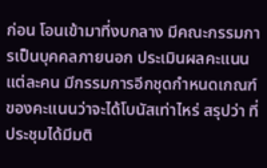ก่อน โอนเข้ามาที่งบกลาง มีคณะกรรมการเป็นบุคคลภายนอก ประเมินผลคะแนนแต่ละคน มีกรรมการอีกชุดกำหนดเกณฑ์ของคะแนนว่าจะได้โบนัสเท่าไหร่ สรุปว่า ที่ประชุมได้มีมติ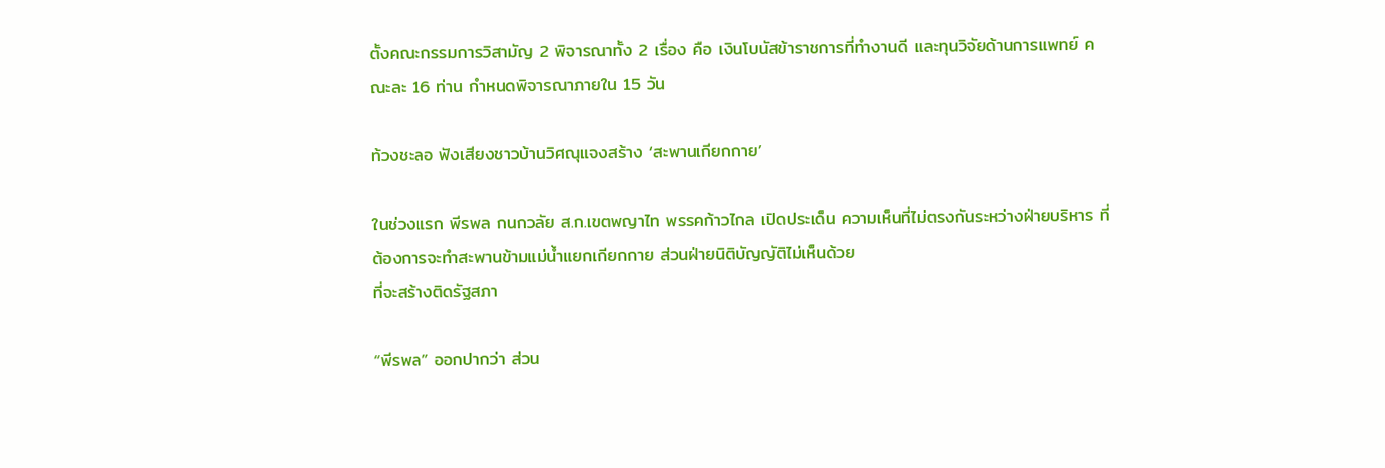ตั้งคณะกรรมการวิสามัญ 2 พิจารณาทั้ง 2 เรื่อง คือ เงินโบนัสข้าราชการที่ทำงานดี และทุนวิจัยด้านการแพทย์ คณะละ 16 ท่าน กำหนดพิจารณาภายใน 15 วัน

ท้วงชะลอ ฟังเสียงชาวบ้านวิศณุแจงสร้าง ‘สะพานเกียกกาย’

ในช่วงแรก พีรพล กนกวลัย ส.ก.เขตพญาไท พรรคก้าวไกล เปิดประเด็น ความเห็นที่ไม่ตรงกันระหว่างฝ่ายบริหาร ที่ต้องการจะทำสะพานข้ามแม่น้ำแยกเกียกกาย ส่วนฝ่ายนิติบัญญัติไม่เห็นด้วย
ที่จะสร้างติดรัฐสภา

“พีรพล” ออกปากว่า ส่วน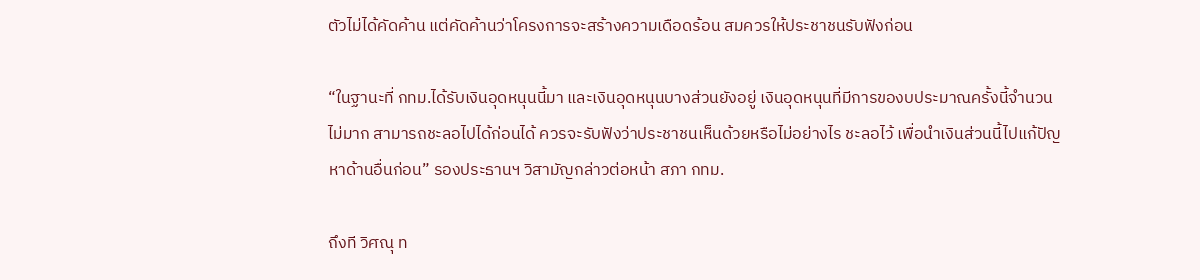ตัวไม่ได้คัดค้าน แต่คัดค้านว่าโครงการจะสร้างความเดือดร้อน สมควรให้ประชาชนรับฟังก่อน

“ในฐานะที่ กทม.ได้รับเงินอุดหนุนนี้มา และเงินอุดหนุนบางส่วนยังอยู่ เงินอุดหนุนที่มีการของบประมาณครั้งนี้จำนวนไม่มาก สามารถชะลอไปได้ก่อนได้ ควรจะรับฟังว่าประชาชนเห็นด้วยหรือไม่อย่างไร ชะลอไว้ เพื่อนำเงินส่วนนี้ไปแก้ปัญหาด้านอื่นก่อน” รองประธานฯ วิสามัญกล่าวต่อหน้า สภา กทม.

ถึงที วิศณุ ท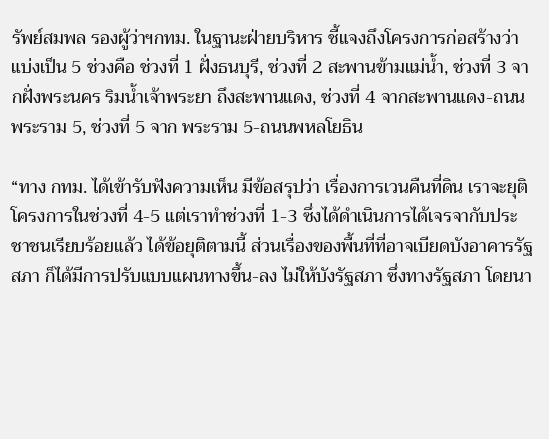รัพย์สมพล รองผู้ว่าฯกทม. ในฐานะฝ่ายบริหาร ชี้แจงถึงโครงการก่อสร้างว่า แบ่งเป็น 5 ช่วงคือ ช่วงที่ 1 ฝั่งธนบุรี, ช่วงที่ 2 สะพานข้ามแม่น้ำ, ช่วงที่ 3 จากฝั่งพระนคร ริมน้ำเจ้าพระยา ถึงสะพานแดง, ช่วงที่ 4 จากสะพานแดง-ถนนพระราม 5, ช่วงที่ 5 จาก พระราม 5-ถนนพหลโยธิน

“ทาง กทม. ได้เข้ารับฟังความเห็น มีข้อสรุปว่า เรื่องการเวนคืนที่ดิน เราจะยุติโครงการในช่วงที่ 4-5 แต่เราทำช่วงที่ 1-3 ซึ่งได้ดำเนินการได้เจรจากับประชาชนเรียบร้อยแล้ว ได้ข้อยุติตามนี้ ส่วนเรื่องของพื้นที่ที่อาจเบียดบังอาคารรัฐสภา ก็ได้มีการปรับแบบแผนทางขึ้น-ลง ไม่ให้บังรัฐสภา ซึ่งทางรัฐสภา โดยนา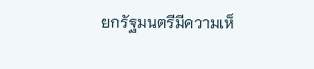ยกรัฐมนตรีมีความเห็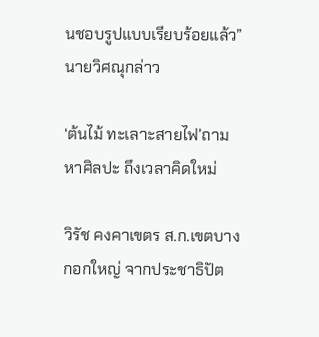นชอบรูปแบบเรียบร้อยแล้ว” นายวิศณุกล่าว

‘ต้นไม้ ทะเลาะสายไฟ’ถามหาศิลปะ ถึงเวลาคิดใหม่

วิรัช คงคาเขตร ส.ก.เขตบางกอกใหญ่ จากประชาธิปัต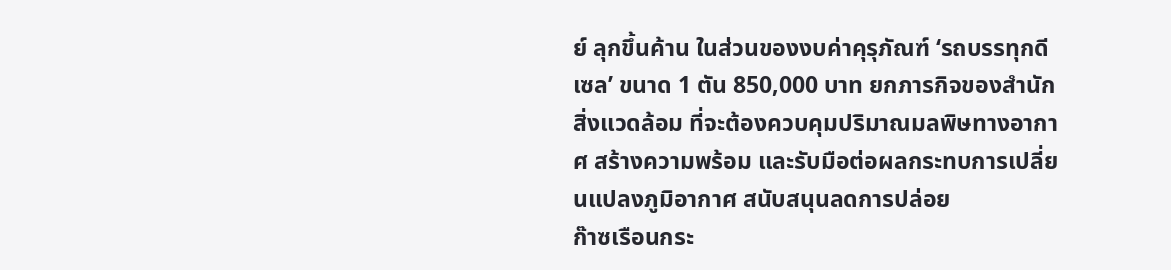ย์ ลุกขึ้นค้าน ในส่วนของงบค่าคุรุภัณฑ์ ‘รถบรรทุกดีเซล’ ขนาด 1 ตัน 850,000 บาท ยกภารกิจของสำนักสิ่งแวดล้อม ที่จะต้องควบคุมปริมาณมลพิษทางอากาศ สร้างความพร้อม และรับมือต่อผลกระทบการเปลี่ยนแปลงภูมิอากาศ สนับสนุนลดการปล่อย
ก๊าซเรือนกระ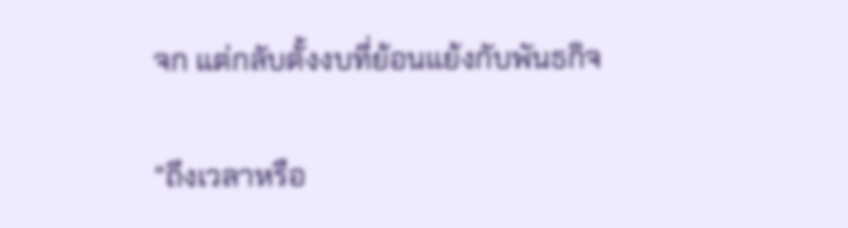จก แต่กลับตั้งงบที่ย้อนแย้งกับพันธกิจ

“ถึงเวลาหรือ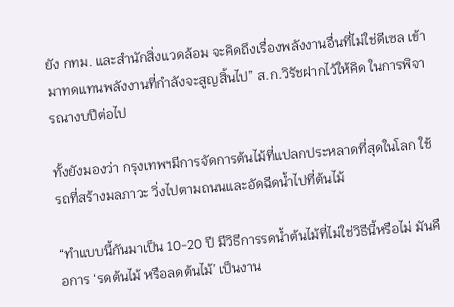ยัง กทม. และสำนักสิ่งแวดล้อม จะคิดถึงเรื่องพลังงานอื่นที่ไม่ใช่ดีเซล เข้ามาทดแทนพลังงานที่กำลังจะสูญสิ้นไป” ส.ก.วิรัชฝากไว้ให้คิด ในการพิจารณางบปีต่อไป

ทั้งยังมองว่า กรุงเทพฯมีการจัดการต้นไม้ที่แปลกประหลาดที่สุดในโลก ใช้รถที่สร้างมลภาวะ วิ่งไปตามถนนและอัดฉีดน้ำไปที่ต้นไม้

“ทำแบบนี้กันมาเป็น 10-20 ปี มีวิธีการรดน้ำต้นไม้ที่ไม่ใช่วิธีนี้หรือไม่ มันคือการ ‘รดต้นไม้ หรือลดต้นไม้’ เป็นงาน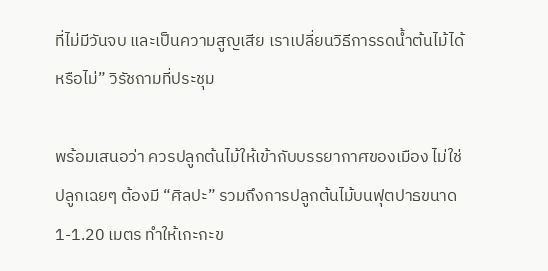ที่ไม่มีวันจบ และเป็นความสูญเสีย เราเปลี่ยนวิธีการรดน้ำต้นไม้ได้หรือไม่” วิรัชถามที่ประชุม

พร้อมเสนอว่า ควรปลูกต้นไม้ให้เข้ากับบรรยากาศของเมือง ไม่ใช่ปลูกเฉยๆ ต้องมี “ศิลปะ” รวมถึงการปลูกต้นไม้บนฟุตปาธขนาด 1-1.20 เมตร ทำให้เกะกะข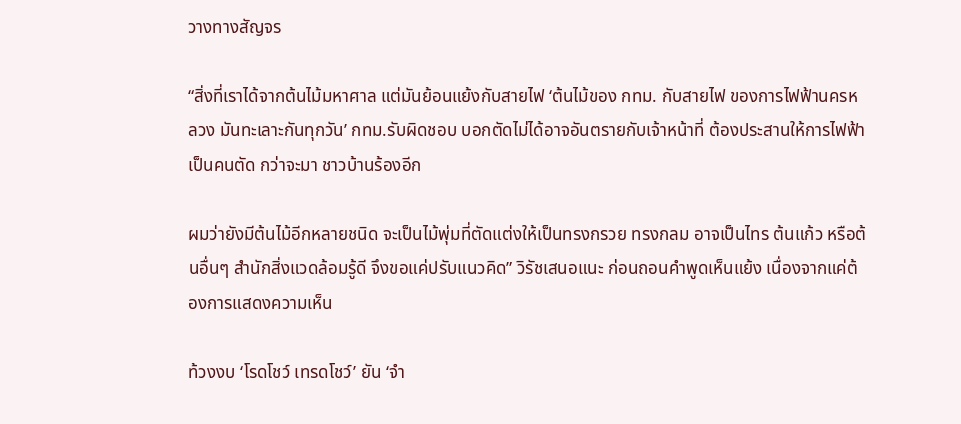วางทางสัญจร

“สิ่งที่เราได้จากต้นไม้มหาศาล แต่มันย้อนแย้งกับสายไฟ ‘ต้นไม้ของ กทม. กับสายไฟ ของการไฟฟ้านครหลวง มันทะเลาะกันทุกวัน’ กทม.รับผิดชอบ บอกตัดไม่ได้อาจอันตรายกับเจ้าหน้าที่ ต้องประสานให้การไฟฟ้าเป็นคนตัด กว่าจะมา ชาวบ้านร้องอีก

ผมว่ายังมีต้นไม้อีกหลายชนิด จะเป็นไม้พุ่มที่ตัดแต่งให้เป็นทรงกรวย ทรงกลม อาจเป็นไทร ต้นแก้ว หรือต้นอื่นๆ สำนักสิ่งแวดล้อมรู้ดี จึงขอแค่ปรับแนวคิด” วิรัชเสนอแนะ ก่อนถอนคำพูดเห็นแย้ง เนื่องจากแค่ต้องการแสดงความเห็น

ท้วงงบ ‘โรดโชว์ เทรดโชว์’ ยัน ‘จำ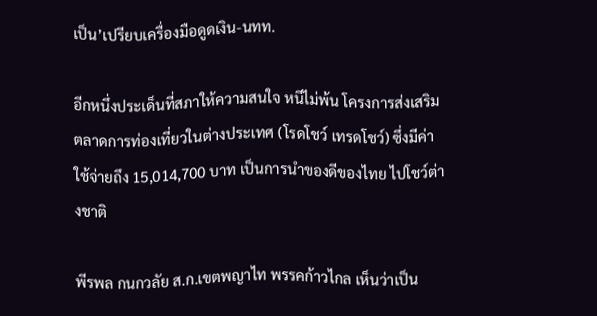เป็น’เปรียบเครื่องมือดูดเงิน-นทท.

อีกหนึ่งประเด็นที่สภาให้ความสนใจ หนีไม่พ้น โครงการส่งเสริมตลาดการท่องเที่ยวในต่างประเทศ (โรดโชว์ เทรดโชว์) ซึ่งมีค่าใช้จ่ายถึง 15,014,700 บาท เป็นการนำของดีของไทย ไปโชว์ต่างชาติ

พีรพล กนกวลัย ส.ก.เขตพญาไท พรรคก้าวไกล เห็นว่าเป็น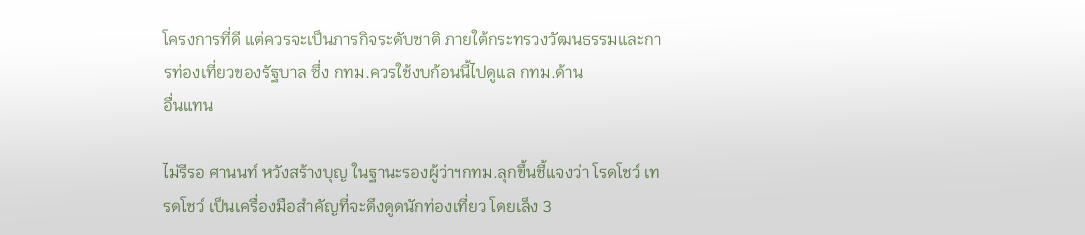โครงการที่ดี แต่ควรจะเป็นภารกิจระดับชาติ ภายใต้กระทรวงวัฒนธรรมและการท่องเที่ยวของรัฐบาล ซึ่ง กทม.ควรใช้งบก้อนนี้ไปดูแล กทม.ด้าน
อื่นแทน

ไม่รีรอ ศานนท์ หวังสร้างบุญ ในฐานะรองผู้ว่าฯกทม.ลุกขึ้นชี้แจงว่า โรดโชว์ เทรดโชว์ เป็นเครื่องมือสำคัญที่จะดึงดูดนักท่องเที่ยว โดยเล็ง 3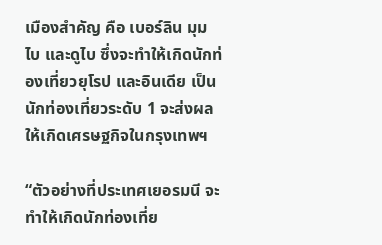เมืองสำคัญ คือ เบอร์ลิน มุมไบ และดูไบ ซึ่งจะทำให้เกิดนักท่องเที่ยวยุโรป และอินเดีย เป็นนักท่องเที่ยวระดับ 1 จะส่งผลให้เกิดเศรษฐกิจในกรุงเทพฯ

“ตัวอย่างที่ประเทศเยอรมนี จะทำให้เกิดนักท่องเที่ย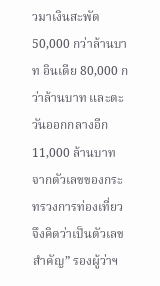วมาเงินสะพัด 50,000 กว่าล้านบาท อินเดีย 80,000 กว่าล้านบาท และตะวันออกกลางอีก 11,000 ล้านบาท จากตัวเลขของกระทรวงการท่องเที่ยว จึงคิดว่าเป็นตัวเลขสำคัญ” รองผู้ว่าฯ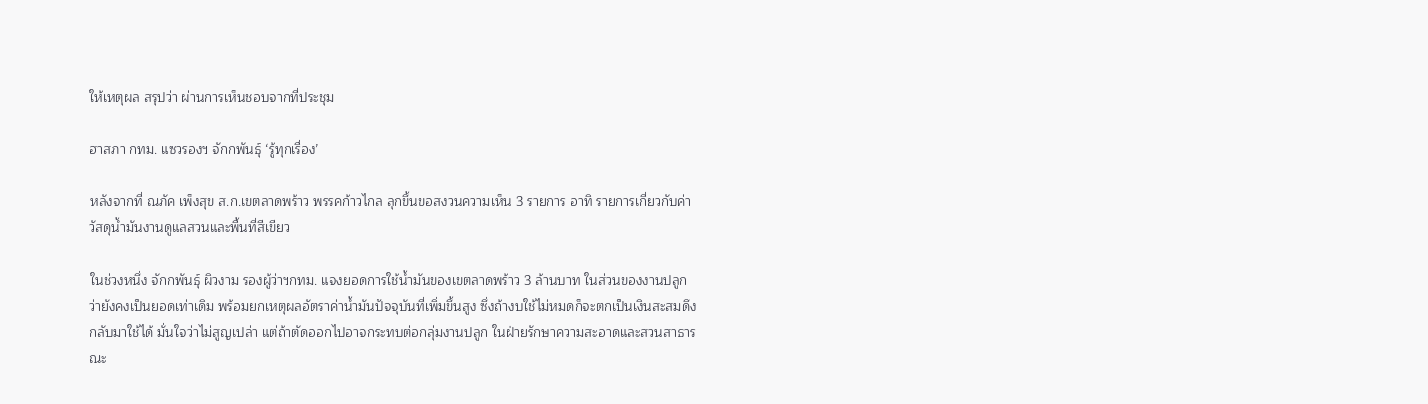ให้เหตุผล สรุปว่า ผ่านการเห็นชอบจากที่ประชุม

ฮาสภา กทม. แซวรองฯ จักกพันธุ์ ‘รู้ทุกเรื่อง’

หลังจากที่ ณภัค เพ็งสุข ส.ก.เขตลาดพร้าว พรรคก้าวไกล ลุกขึ้นขอสงวนความเห็น 3 รายการ อาทิ รายการเกี่ยวกับค่าวัสดุน้ำมันงานดูแลสวนและพื้นที่สีเขียว

ในช่วงหนึ่ง จักกพันธุ์ ผิวงาม รองผู้ว่าฯกทม. แจงยอดการใช้น้ำมันของเขตลาดพร้าว 3 ล้านบาท ในส่วนของงานปลูกว่ายังคงเป็นยอดเท่าเดิม พร้อมยกเหตุผลอัตราค่าน้ำมันปัจจุบันที่เพิ่มขึ้นสูง ซึ่งถ้างบใช้ไม่หมดก็จะตกเป็นเงินสะสมดึงกลับมาใช้ได้ มั่นใจว่าไม่สูญเปล่า แต่ถ้าตัดออกไปอาจกระทบต่อกลุ่มงานปลูก ในฝ่ายรักษาความสะอาดและสวนสาธารณะ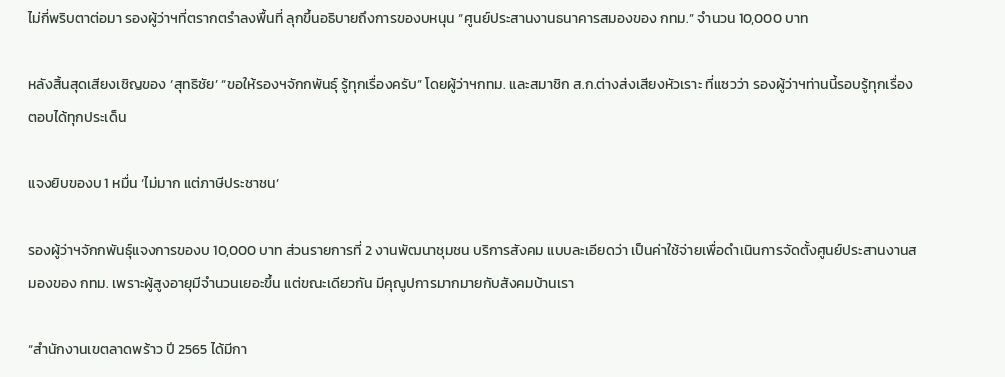ไม่กี่พริบตาต่อมา รองผู้ว่าฯที่ตรากตรำลงพื้นที่ ลุกขึ้นอธิบายถึงการของบหนุน “ศูนย์ประสานงานธนาคารสมองของ กทม.” จำนวน 10,000 บาท

หลังสิ้นสุดเสียงเชิญของ ‘สุทธิชัย’ “ขอให้รองฯจักกพันธุ์ รู้ทุกเรื่องครับ” โดยผู้ว่าฯกทม. และสมาชิก ส.ก.ต่างส่งเสียงหัวเราะ ที่แซวว่า รองผู้ว่าฯท่านนี้รอบรู้ทุกเรื่อง ตอบได้ทุกประเด็น

แจงยิบของบ 1 หมื่น ‘ไม่มาก แต่ภาษีประชาชน’

รองผู้ว่าฯจักกพันธุ์แจงการของบ 10,000 บาท ส่วนรายการที่ 2 งานพัฒนาชุมชน บริการสังคม แบบละเอียดว่า เป็นค่าใช้จ่ายเพื่อดำเนินการจัดตั้งศูนย์ประสานงานสมองของ กทม. เพราะผู้สูงอายุมีจำนวนเยอะขึ้น แต่ขณะเดียวกัน มีคุณูปการมากมายกับสังคมบ้านเรา

“สำนักงานเขตลาดพร้าว ปี 2565 ได้มีกา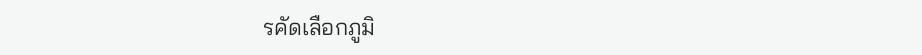รคัดเลือกภูมิ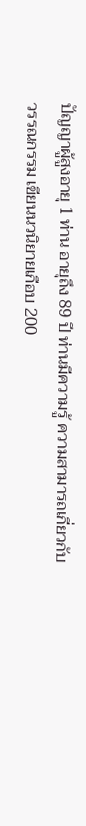ปัญญาผู้สูงอายุ 1 ท่าน อายุถึง 89 ปี ท่านมีความรู้ ความสามารถเกี่ยวกับวรรณกรรม เขียนนวนิยายเกือบ 200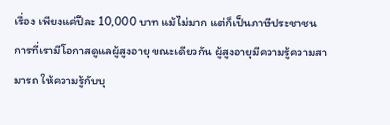เรื่อง เพียงแค่ปีละ 10,000 บาท แม้ไม่มาก แต่ก็เป็นภาษีประชาชน การที่เรามีโอกาสดูแลผู้สูงอายุ ขณะเดียวกัน ผู้สูงอายุมีความรู้ความสามารถ ให้ความรู้กับบุ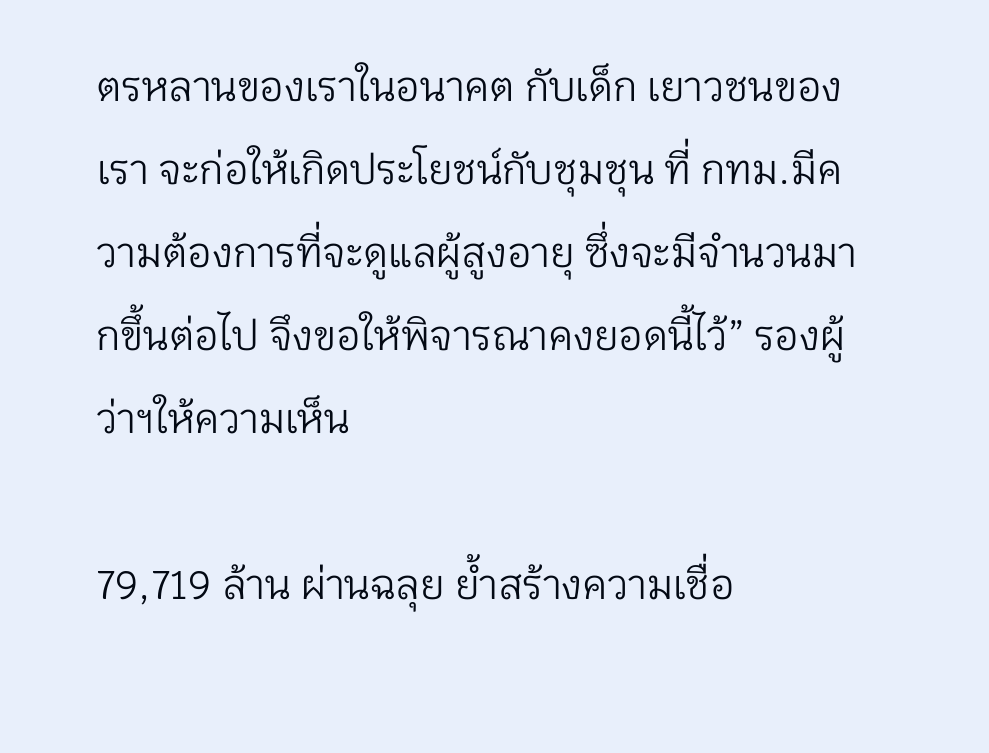ตรหลานของเราในอนาคต กับเด็ก เยาวชนของเรา จะก่อให้เกิดประโยชน์กับชุมชุน ที่ กทม.มีความต้องการที่จะดูแลผู้สูงอายุ ซึ่งจะมีจำนวนมากขึ้นต่อไป จึงขอให้พิจารณาคงยอดนี้ไว้” รองผู้ว่าฯให้ความเห็น

79,719 ล้าน ผ่านฉลุย ย้ำสร้างความเชื่อ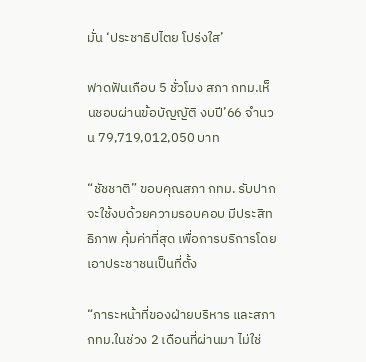มั่น ‘ประชาธิปไตย โปร่งใส’

ฟาดฟันเกือบ 5 ชั่วโมง สภา กทม.เห็นชอบผ่านข้อบัญญัติ งบปี’66 จำนวน 79,719,012,050 บาท

“ชัชชาติ” ขอบคุณสภา กทม. รับปากจะใช้งบด้วยความรอบคอบ มีประสิทธิภาพ คุ้มค่าที่สุด เพื่อการบริการโดยเอาประชาชนเป็นที่ตั้ง

“ภาระหน้าที่ของฝ่ายบริหาร และสภา กทม.ในช่วง 2 เดือนที่ผ่านมา ไม่ใช่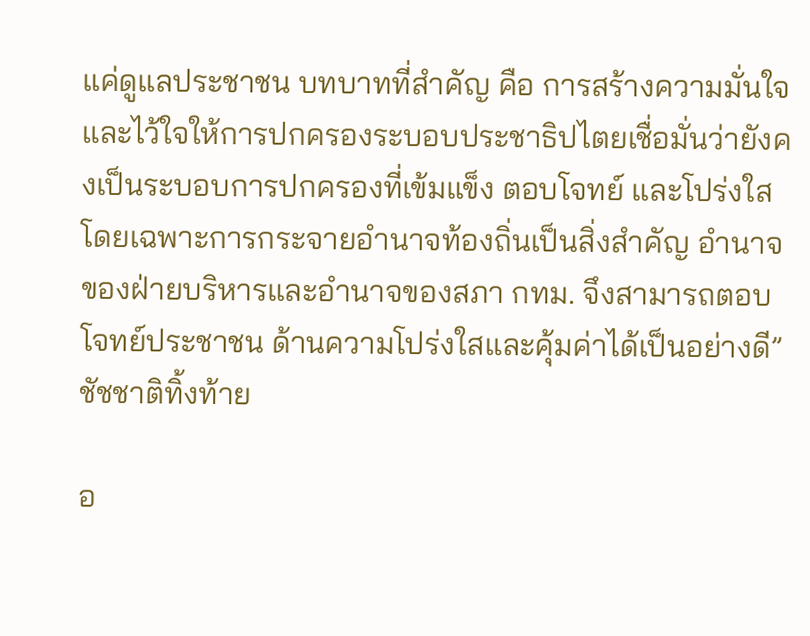แค่ดูแลประชาชน บทบาทที่สำคัญ คือ การสร้างความมั่นใจและไว้ใจให้การปกครองระบอบประชาธิปไตยเชื่อมั่นว่ายังคงเป็นระบอบการปกครองที่เข้มแข็ง ตอบโจทย์ และโปร่งใส โดยเฉพาะการกระจายอำนาจท้องถิ่นเป็นสิ่งสำคัญ อำนาจของฝ่ายบริหารและอำนาจของสภา กทม. จึงสามารถตอบโจทย์ประชาชน ด้านความโปร่งใสและคุ้มค่าได้เป็นอย่างดี” ชัชชาติทิ้งท้าย

อ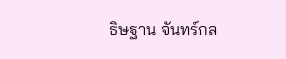ธิษฐาน จันทร์กล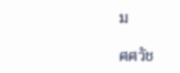ม

ศศวัช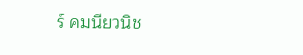ร์ คมนียวนิช